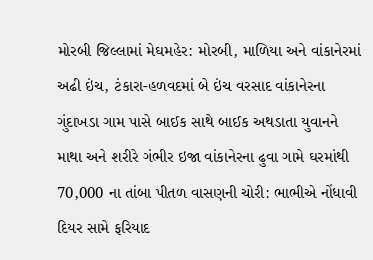મોરબી જિલ્લામાં મેઘમહેર: મોરબી, માળિયા અને વાંકાનેરમાં અઢી ઇંચ, ટંકારા-હળવદમાં બે ઇંચ વરસાદ વાંકાનેરના ગુંદાખડા ગામ પાસે બાઈક સાથે બાઈક અથડાતા યુવાનને માથા અને શરીરે ગંભીર ઇજા વાંકાનેરના ઢુવા ગામે ઘરમાંથી 70,000 ના તાંબા પીતળ વાસણની ચોરી: ભાભીએ નોંધાવી દિયર સામે ફરિયાદ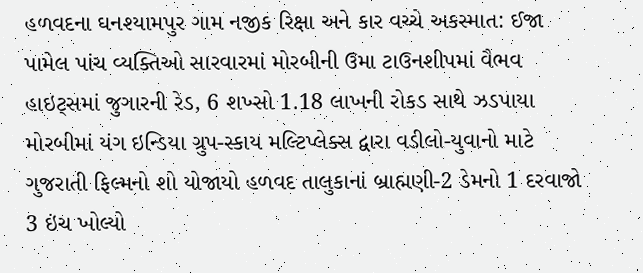હળવદના ઘનશ્યામપુર ગામ નજીક રિક્ષા અને કાર વચ્ચે અકસ્માત: ઈજા પામેલ પાંચ વ્યક્તિઓ સારવારમાં મોરબીની ઉમા ટાઉનશીપમાં વૈભવ હાઇટ્સમાં જુગારની રેડ, 6 શખ્સો 1.18 લાખની રોકડ સાથે ઝડપાયા મોરબીમાં યંગ ઇન્ડિયા ગ્રુપ-સ્કાય મલ્ટિપ્લેક્સ દ્વારા વડીલો-યુવાનો માટે ગુજરાતી ફિલ્મનો શો યોજાયો હળવદ તાલુકાનાં બ્રાહ્મણી-2 ડેમનો 1 દરવાજો 3 ઇંચ ખોલ્યો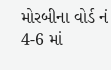મોરબીના વોર્ડ નં 4-6 માં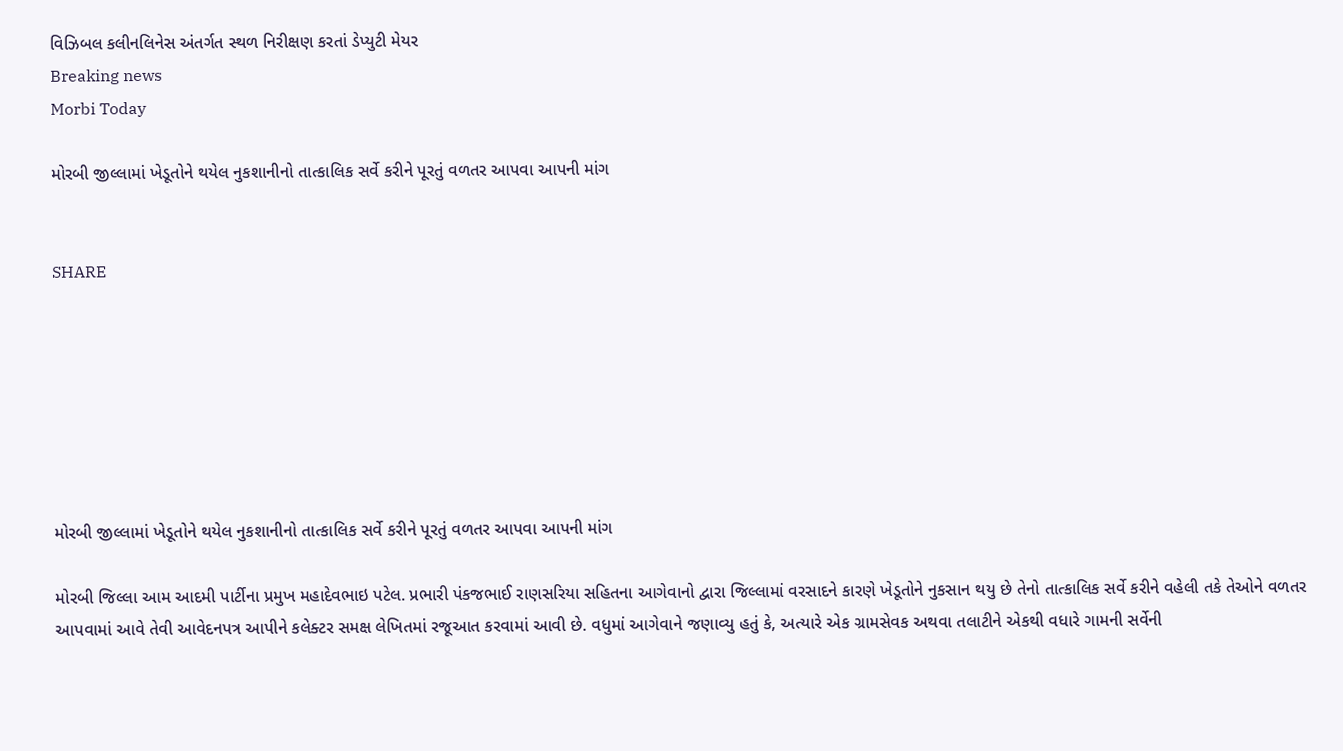વિઝિબલ કલીનલિનેસ અંતર્ગત સ્થળ નિરીક્ષણ કરતાં ડેપ્યુટી મેયર
Breaking news
Morbi Today

મોરબી જીલ્લામાં ખેડૂતોને થયેલ નુકશાનીનો તાત્કાલિક સર્વે કરીને પૂરતું વળતર આપવા આપની માંગ


SHARE







મોરબી જીલ્લામાં ખેડૂતોને થયેલ નુકશાનીનો તાત્કાલિક સર્વે કરીને પૂરતું વળતર આપવા આપની માંગ

મોરબી જિલ્લા આમ આદમી પાર્ટીના પ્રમુખ મહાદેવભાઇ પટેલ. પ્રભારી પંકજભાઈ રાણસરિયા સહિતના આગેવાનો દ્વારા જિલ્લામાં વરસાદને કારણે ખેડૂતોને નુકસાન થયુ છે તેનો તાત્કાલિક સર્વે કરીને વહેલી તકે તેઓને વળતર આપવામાં આવે તેવી આવેદનપત્ર આપીને કલેક્ટર સમક્ષ લેખિતમાં રજૂઆત કરવામાં આવી છે. વધુમાં આગેવાને જણાવ્યુ હતું કે, અત્યારે એક ગ્રામસેવક અથવા તલાટીને એકથી વધારે ગામની સર્વેની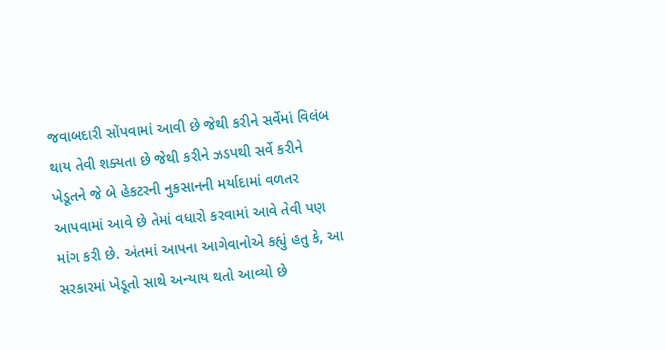જવાબદારી સોંપવામાં આવી છે જેથી કરીને સર્વેમાં વિલંબ થાય તેવી શક્યતા છે જેથી કરીને ઝડપથી સર્વે કરીને ખેડૂતને જે બે હેકટરની નુકસાનની મર્યાદામાં વળતર આપવામાં આવે છે તેમાં વધારો કરવામાં આવે તેવી પણ માંગ કરી છે. અંતમાં આપના આગેવાનોએ કહ્યું હતુ કે, આ સરકારમાં ખેડૂતો સાથે અન્યાય થતો આવ્યો છે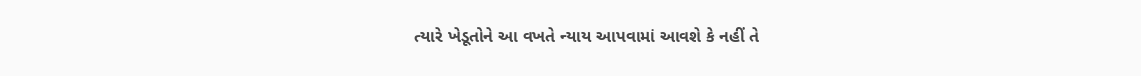ત્યારે ખેડૂતોને આ વખતે ન્યાય આપવામાં આવશે કે નહીં તે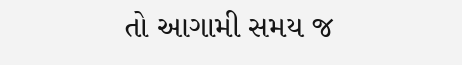તો આગામી સમય જ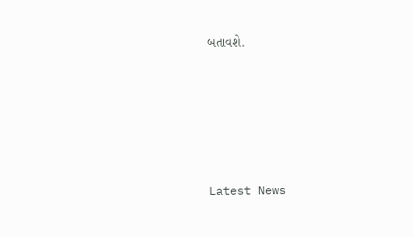બતાવશે.






Latest News